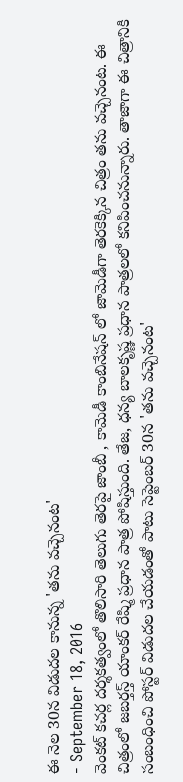ఈ నెల 30న విడుదల కానున్న 'తను వచ్చెనంట'
- September 18, 2016
వెంకట్ కచర్ల దర్శకత్వంలో తొలిసారి తెలుగు తెరపై జాంబీ , కామెడీ కాంబినేషన్ లో జామెడీగా తెరకెక్కిన చిత్రం తను వచ్చెనంట. ఈ చిత్రంలో జబర్తస్త్ యాంకర్ రేష్మి ప్రధాన పాత్ర పోషిస్తుంది. తేజ, ధన్య బాలకృష్ణ ప్రధాన పాత్రలలో కనిపించనున్నారు. తాజాగా ఈ చిత్రానికి సంబంధించి పోస్టర్ విడుదల చేయడంతో పాటు సెప్టెంబర్ 30న 'తను వచ్చెనంట'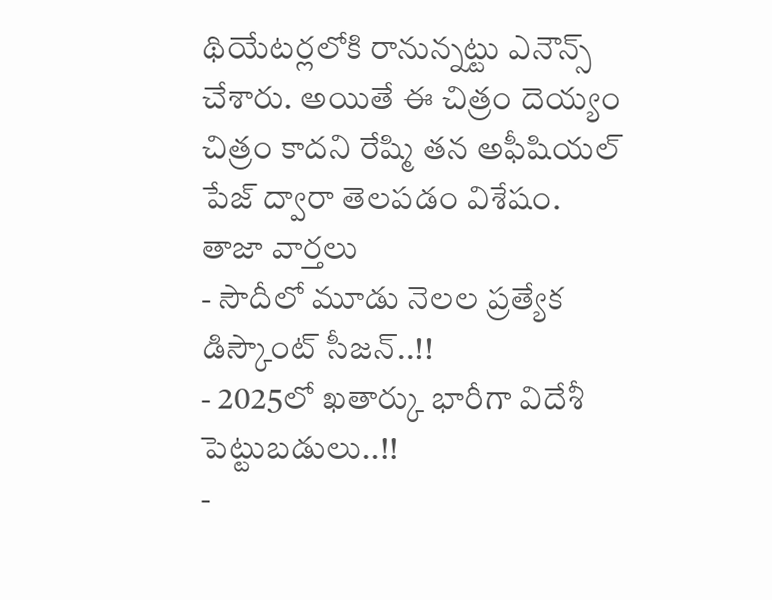థియేటర్లలోకి రానున్నట్టు ఎనౌన్స్ చేశారు. అయితే ఈ చిత్రం దెయ్యం చిత్రం కాదని రేష్మి తన అఫీషియల్ పేజ్ ద్వారా తెలపడం విశేషం.
తాజా వార్తలు
- సౌదీలో మూడు నెలల ప్రత్యేక డిస్కౌంట్ సీజన్..!!
- 2025లో ఖతార్కు భారీగా విదేశీ పెట్టుబడులు..!!
-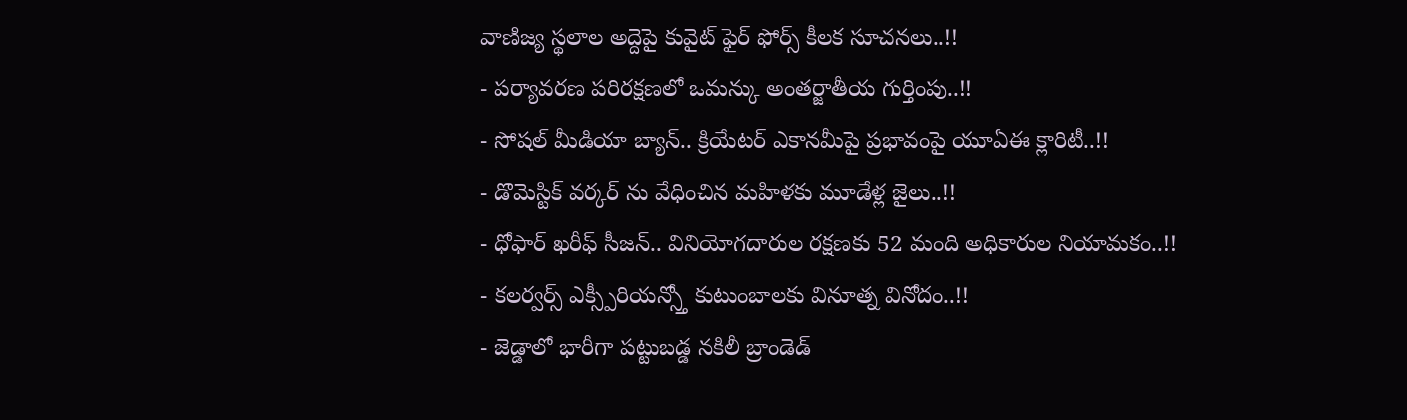వాణిజ్య స్థలాల అద్దెపై కువైట్ ఫైర్ ఫోర్స్ కీలక సూచనలు..!!
- పర్యావరణ పరిరక్షణలో ఒమన్కు అంతర్జాతీయ గుర్తింపు..!!
- సోషల్ మీడియా బ్యాన్.. క్రియేటర్ ఎకానమీపై ప్రభావంపై యూఏఈ క్లారిటీ..!!
- డొమెస్టిక్ వర్కర్ ను వేధించిన మహిళకు మూడేళ్ల జైలు..!!
- ధోఫార్ ఖరీఫ్ సీజన్.. వినియోగదారుల రక్షణకు 52 మంది అధికారుల నియామకం..!!
- కలర్వర్స్ ఎక్స్పీరియన్స్తో కుటుంబాలకు వినూత్న వినోదం..!!
- జెడ్డాలో భారీగా పట్టుబడ్డ నకిలీ బ్రాండెడ్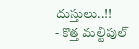దుస్తులు..!!
- కొత్త మల్టిపుల్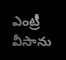ఎంట్రీ వీసాను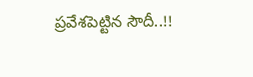ప్రవేశపెట్టిన సౌదీ..!!